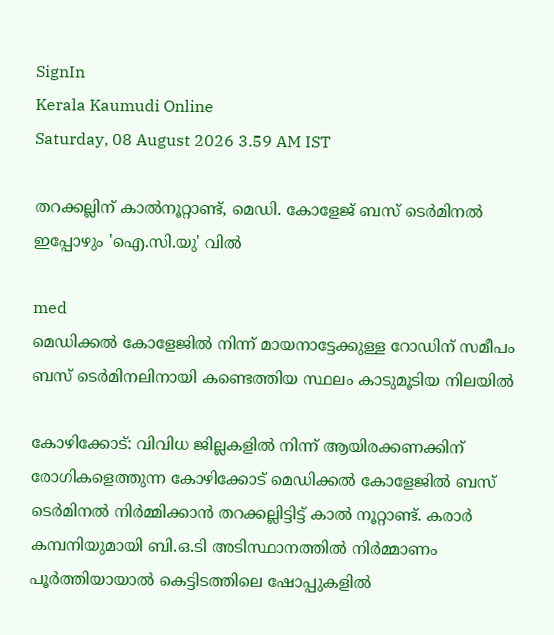SignIn
Kerala Kaumudi Online
Saturday, 08 August 2026 3.59 AM IST

തറക്കല്ലിന് കാൽനൂറ്റാണ്ട്, മെഡി. കോളേജ് ബസ് ടെർമിനൽ ഇപ്പോഴും 'ഐ.സി.യു' വിൽ

med
മെഡിക്കൽ കോളേജിൽ നിന്ന് മായനാട്ടേക്കുള്ള റോഡിന് സമീപം ബസ് ടെർമിനലിനായി കണ്ടെത്തിയ സ്ഥലം കാടുമൂടിയ നിലയിൽ

കോഴിക്കോട്: വിവിധ ജില്ലകളിൽ നിന്ന് ആയിരക്കണക്കിന് രോഗികളെത്തുന്ന കോഴിക്കോട് മെഡിക്കൽ കോളേജിൽ ബസ് ടെർമിനൽ നിർമ്മിക്കാൻ തറക്കല്ലിട്ടിട്ട് കാൽ നൂറ്റാണ്ട്. കരാർ കമ്പനിയുമായി ബി.ഒ.ടി അടിസ്ഥാനത്തിൽ നിർമ്മാണം പൂർത്തിയായാൽ കെട്ടിടത്തിലെ ഷോപ്പുകളിൽ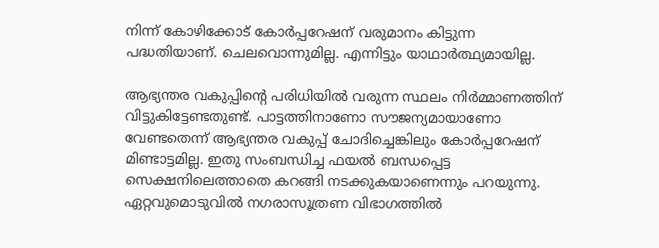നിന്ന് കോഴിക്കോട് കോർപ്പറേഷന് വരുമാനം കിട്ടുന്ന പദ്ധതിയാണ്. ചെലവൊന്നുമില്ല. എന്നിട്ടും യാഥാർത്ഥ്യമായില്ല.

ആഭ്യന്തര വകുപ്പിന്റെ പരിധിയിൽ വരുന്ന സ്ഥലം നിർമ്മാണത്തിന് വിട്ടുകിട്ടേണ്ടതുണ്ട്. പാട്ടത്തിനാണോ സൗജന്യമായാണോ വേണ്ടതെന്ന് ആഭ്യന്തര വകുപ്പ് ചോദിച്ചെങ്കിലും കോർപ്പറേഷന് മിണ്ടാട്ടമില്ല. ഇതു സംബന്ധിച്ച ഫയൽ ബന്ധപ്പെട്ട സെക്ഷനിലെത്താതെ കറങ്ങി നടക്കുകയാണെന്നും പറയുന്നു. ഏറ്റവുമൊടുവിൽ നഗരാസൂത്രണ വിഭാഗത്തിൽ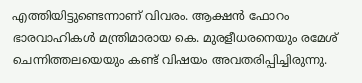എത്തിയിട്ടുണ്ടെന്നാണ് വിവരം. ആക്ഷൻ ഫോറം ഭാരവാഹികൾ മന്ത്രിമാരായ കെ. മുരളീധരനെയും രമേശ് ചെന്നിത്തലയെയും കണ്ട് വിഷയം അവതരിപ്പിച്ചിരുന്നു.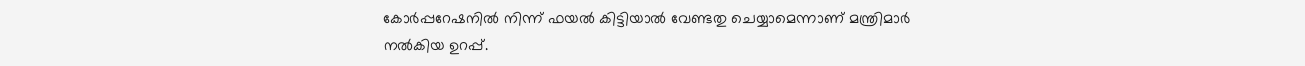കോർപ്പറേഷനിൽ നിന്ന് ഫയൽ കിട്ടിയാൽ വേണ്ടതു ചെയ്യാമെന്നാണ് മന്ത്രിമാർ നൽകിയ ഉറപ്പ്.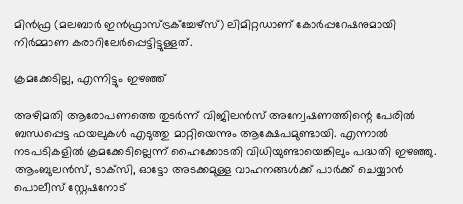മിൻഫ്ര (മലബാർ ഇൻഫ്രാസ്ട്രക്‌ച്ചേഴ്സ്) ലിമിറ്റഡാണ് കോർപ്പറേഷനുമായി നിർമ്മാണ കരാറിലേർപ്പെട്ടിട്ടുള്ളത്.

ക്രമക്കേടില്ല, എന്നിട്ടും ഇഴഞ്ഞ്

അഴിമതി ആരോപണത്തെ തുടർന്ന് വിജിലൻസ് അന്വേഷണത്തിന്റെ പേരിൽ ബന്ധപ്പെട്ട ഫയലുകൾ എടുത്തു മാറ്റിയെന്നും ആക്ഷേപമുണ്ടായി. എന്നാൽ നടപടികളിൽ ക്രമക്കേടില്ലെന്ന് ഹൈക്കോടതി വിധിയുണ്ടായെങ്കിലും പദ്ധതി ഇഴഞ്ഞു. ആംബുലൻസ്, ടാക്‌സി, ഓട്ടോ അടക്കമുള്ള വാഹനങ്ങൾക്ക് പാർക്ക് ചെയ്യാൻ പൊലീസ് സ്റ്റേഷനോട്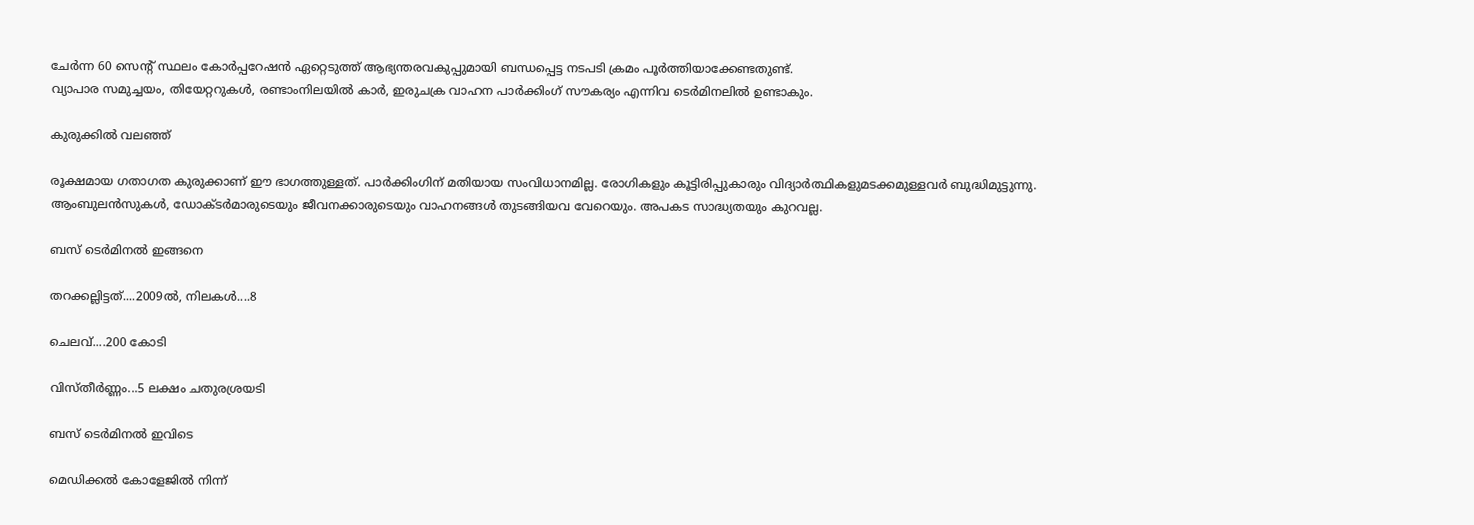ചേർന്ന 60 സെന്റ് സ്ഥലം കോർപ്പറേഷൻ ഏറ്റെടുത്ത് ആഭ്യന്തരവകുപ്പുമായി ബന്ധപ്പെട്ട നടപടി ക്രമം പൂർത്തിയാക്കേണ്ടതുണ്ട്.
വ്യാപാര സമുച്ചയം, തിയേറ്ററുകൾ, രണ്ടാംനിലയിൽ കാർ, ഇരുചക്ര വാഹന പാർക്കിംഗ് സൗകര്യം എന്നിവ ടെർമിനലിൽ ഉണ്ടാകും.

കുരുക്കിൽ വലഞ്ഞ്

രൂക്ഷമായ ഗതാഗത കുരുക്കാണ് ഈ ഭാഗത്തുള്ളത്. പാർക്കിംഗിന് മതിയായ സംവിധാനമില്ല. രോഗികളും കൂട്ടിരിപ്പുകാരും വിദ്യാർത്ഥികളുമടക്കമുള്ളവർ ബുദ്ധിമുട്ടുന്നു. ആംബുലൻസുകൾ, ഡോക്ടർമാരുടെയും ജീവനക്കാരുടെയും വാഹനങ്ങൾ തുടങ്ങിയവ വേറെയും. അപകട സാദ്ധ്യതയും കുറവല്ല.

ബസ് ടെർമിനൽ ഇങ്ങനെ

തറക്കല്ലിട്ടത്....2009ൽ, നിലകൾ....8

ചെലവ്....200 കോടി

വിസ്തീർണ്ണം...5 ലക്ഷം ചതുരശ്രയടി

ബസ് ടെർമിനൽ ഇവിടെ

മെഡിക്കൽ കോളേജിൽ നിന്ന്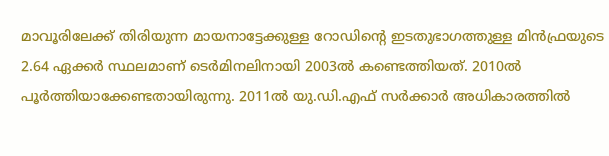മാവൂരിലേക്ക് തിരിയുന്ന മായനാട്ടേക്കുള്ള റോഡിന്റെ ഇടതുഭാഗത്തുള്ള മിൻഫ്രയുടെ 2.64 ഏക്കർ സ്ഥലമാണ് ടെർമിനലിനായി 2003ൽ കണ്ടെത്തിയത്. 2010ൽ പൂർത്തിയാക്കേണ്ടതായിരുന്നു. 2011ൽ യു.ഡി.എഫ് സർക്കാർ അധികാരത്തിൽ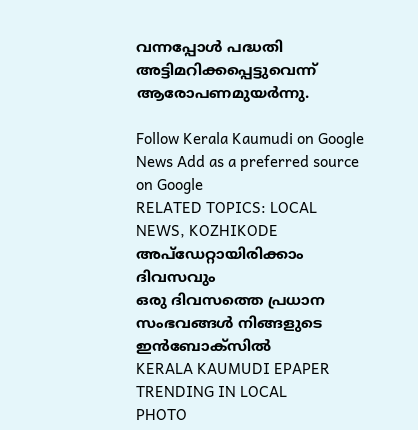വന്നപ്പോൾ പദ്ധതി അട്ടിമറിക്കപ്പെട്ടുവെന്ന് ആരോപണമുയർന്നു.

Follow Kerala Kaumudi on Google News Add as a preferred source on Google
RELATED TOPICS: LOCAL NEWS, KOZHIKODE
അപ്ഡേറ്റായിരിക്കാം ദിവസവും
ഒരു ദിവസത്തെ പ്രധാന സംഭവങ്ങൾ നിങ്ങളുടെ ഇൻബോക്സിൽ
KERALA KAUMUDI EPAPER
TRENDING IN LOCAL
PHOTO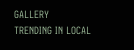GALLERY
TRENDING IN LOCAL